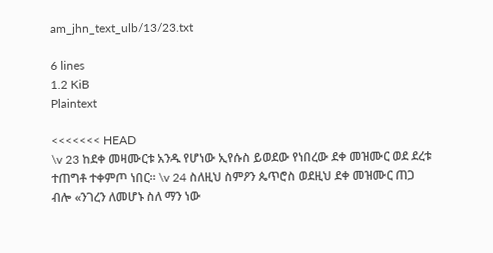am_jhn_text_ulb/13/23.txt

6 lines
1.2 KiB
Plaintext

<<<<<<< HEAD
\v 23 ከደቀ መዛሙርቱ አንዱ የሆነው ኢየሱስ ይወደው የነበረው ደቀ መዝሙር ወደ ደረቱ ተጠግቶ ተቀምጦ ነበር። \v 24 ስለዚህ ስምዖን ጴጥሮስ ወደዚህ ደቀ መዝሙር ጠጋ ብሎ «ንገረን ለመሆኑ ስለ ማን ነው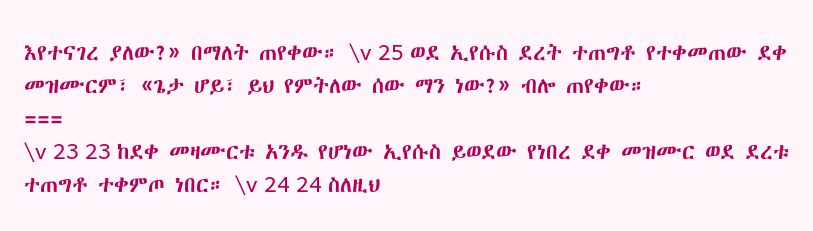እየተናገረ ያለው?» በማለት ጠየቀው። \v 25 ወደ ኢየሱስ ደረት ተጠግቶ የተቀመጠው ደቀ መዝሙርም፣ «ጌታ ሆይ፣ ይህ የምትለው ሰው ማን ነው?» ብሎ ጠየቀው።
===
\v 23 23 ከደቀ መዛሙርቱ አንዱ የሆነው ኢየሱስ ይወደው የነበረ ደቀ መዝሙር ወደ ደረቱ ተጠግቶ ተቀምጦ ነበር። \v 24 24 ስለዚህ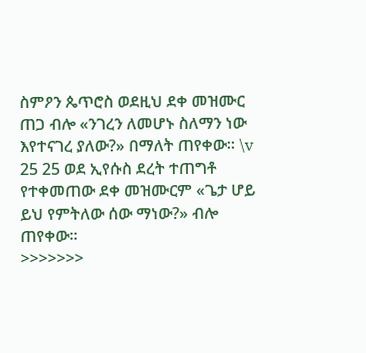ስምዖን ጴጥሮስ ወደዚህ ደቀ መዝሙር ጠጋ ብሎ «ንገረን ለመሆኑ ስለማን ነው እየተናገረ ያለው?» በማለት ጠየቀው። \v 25 25 ወደ ኢየሱስ ደረት ተጠግቶ የተቀመጠው ደቀ መዝሙርም «ጌታ ሆይ ይህ የምትለው ሰው ማነው?» ብሎ ጠየቀው።
>>>>>>>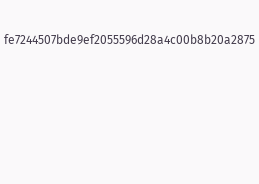fe7244507bde9ef2055596d28a4c00b8b20a2875